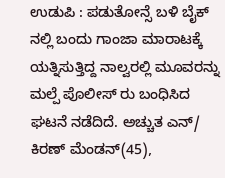ಉಡುಪಿ : ಪಡುತೋನ್ಸೆ ಬಳಿ ಬೈಕ್ ನಲ್ಲಿ ಬಂದು ಗಾಂಜಾ ಮಾರಾಟಕ್ಕೆ ಯತ್ನಿಸುತ್ತಿದ್ದ ನಾಲ್ವರಲ್ಲಿ ಮೂವರನ್ನು ಮಲ್ಪೆ ಪೊಲೀಸ್ ರು ಬಂಧಿಸಿದ ಘಟನೆ ನಡೆದಿದೆ. ಅಚ್ಚುತ ಎನ್/ ಕಿರಣ್ ಮೆಂಡನ್(45),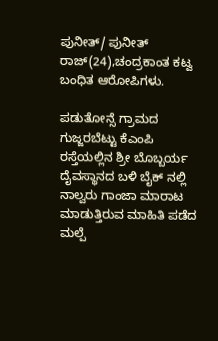ಪುನೀತ್/ ಪುನೀತ್ ರಾಜ್(24),ಚಂದ್ರಕಾಂತ ಕಟ್ವ ಬಂಧಿತ ಆರೋಪಿಗಳು.

ಪಡುತೋನ್ಸೆ ಗ್ರಾಮದ ಗುಜ್ಜರಬೆಟ್ಟು ಕೆಎಂಪಿ ರಸ್ತೆಯಲ್ಲಿನ ಶ್ರೀ ಬೊಬ್ಬರ್ಯ ದೈವಸ್ಥಾನದ ಬಳಿ ಬೈಕ್ ನಲ್ಲಿ ನಾಲ್ವರು ಗಾಂಜಾ ಮಾರಾಟ ಮಾಡುತ್ತಿರುವ ಮಾಹಿತಿ ಪಡೆದ ಮಲ್ಪೆ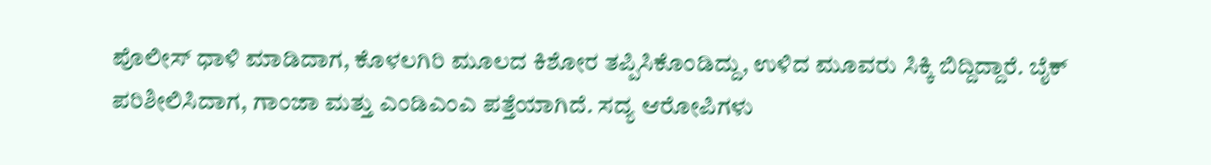ಪೊಲೀಸ್ ಧಾಳಿ ಮಾಡಿದಾಗ, ಕೊಳಲಗಿರಿ ಮೂಲದ ಕಿಶೋರ ತಪ್ಪಿಸಿಕೊಂಡಿದ್ದು, ಉಳಿದ ಮೂವರು ಸಿಕ್ಕಿ ಬಿದ್ದಿದ್ದಾರೆ. ಬೈಕ್ ಪರಿಶೀಲಿಸಿದಾಗ, ಗಾಂಜಾ ಮತ್ತು ಎಂಡಿಎಂಎ ಪತ್ತೆಯಾಗಿದೆ. ಸದ್ಯ ಆರೋಪಿಗಳು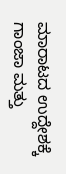ಮಾರಾಟದ ಉದ್ದೇಶಕ್ಕೆ ಗಾಂಜಾ ಮತ್ತು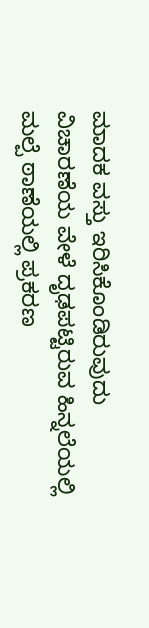ಮಾದಕ ವಸ್ತು ಇರಿಸಿಕೊಂಡಿರುವುದು ವಿಚಾರಣೆಯ ವೇಳೆ ದೃಢಪಟ್ಟಿರುವ ಹಿನ್ನಲೆಯಲ್ಲಿ ಮಲ್ಪೆ ಠಾಣೆಯಲ್ಲಿ ಪ್ರಕರಣ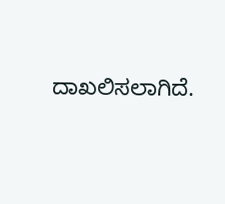ದಾಖಲಿಸಲಾಗಿದೆ.